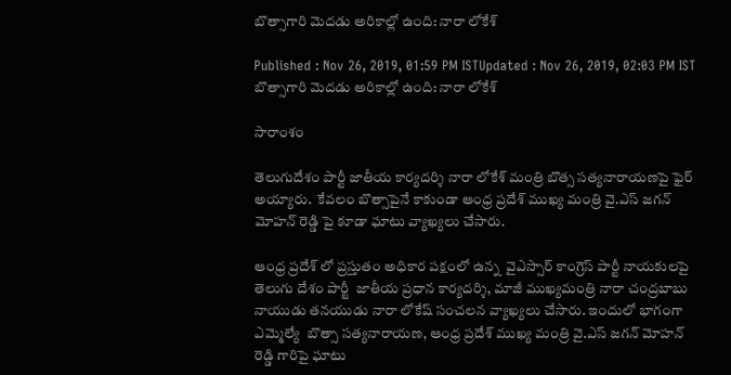బొత్సాగారి మెదడు అరికాల్లో ఉంది: నారా లోకేశ్

Published : Nov 26, 2019, 01:59 PM ISTUpdated : Nov 26, 2019, 02:03 PM IST
బొత్సాగారి మెదడు అరికాల్లో ఉంది: నారా లోకేశ్

సారాంశం

తెలుగుదేశం పార్టీ జాతీయ కార్యదర్శి నారా లోకేశ్ మంత్రి బొత్స సత్యనారాయణపై ఫైర్ అయ్యారు.  కేవలం బొత్సాపైనే కాకుండా ఆంధ్ర ప్రదేశ్ ముఖ్య మంత్రి వై.ఎస్ జగన్ మోహన్ రెడ్డి పై కూడా ఘాటు వ్యాఖ్యలు చేసారు.

ఆంధ్ర ప్రదేశ్ లో ప్రస్తుతం అధికార పక్షంలో ఉన్న  వైఎస్సార్ కాంగ్రెస్ పార్టీ నాయకులపై తెలుగు దేశం పార్టీ  జాతీయ ప్రధాన కార్యదర్శి, మాజీ ముఖ్యమంత్రి నారా చంద్రబాబు నాయుడు తనయుడు నారా లోకేష్ సంచలన వ్యాఖ్యలు చేసారు. ఇందులో భాగంగా ఎమ్మెల్యే  బొత్సా సత్యనారాయణ, ఆంధ్ర ప్రదేశ్ ముఖ్య మంత్రి వై.ఎస్ జగన్ మోహన్ రెడ్డి గారిపై ఘాటు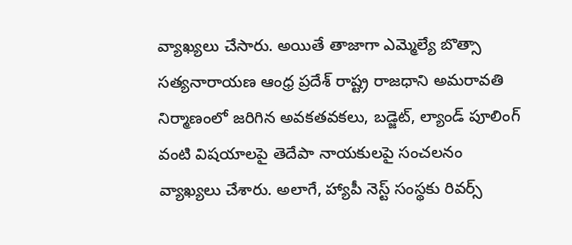వ్యాఖ్యలు చేసారు. అయితే తాజాగా ఎమ్మెల్యే బొత్సా సత్యనారాయణ ఆంధ్ర ప్రదేశ్ రాష్ట్ర రాజధాని అమరావతి నిర్మాణంలో జరిగిన అవకతవకలు, బడ్జెట్, ల్యాండ్ పూలింగ్ వంటి విషయాలపై తెదేపా నాయకులపై సంచలనం వ్యాఖ్యలు చేశారు. అలాగే, హ్యాపీ నెస్ట్ సంస్థకు రివర్స్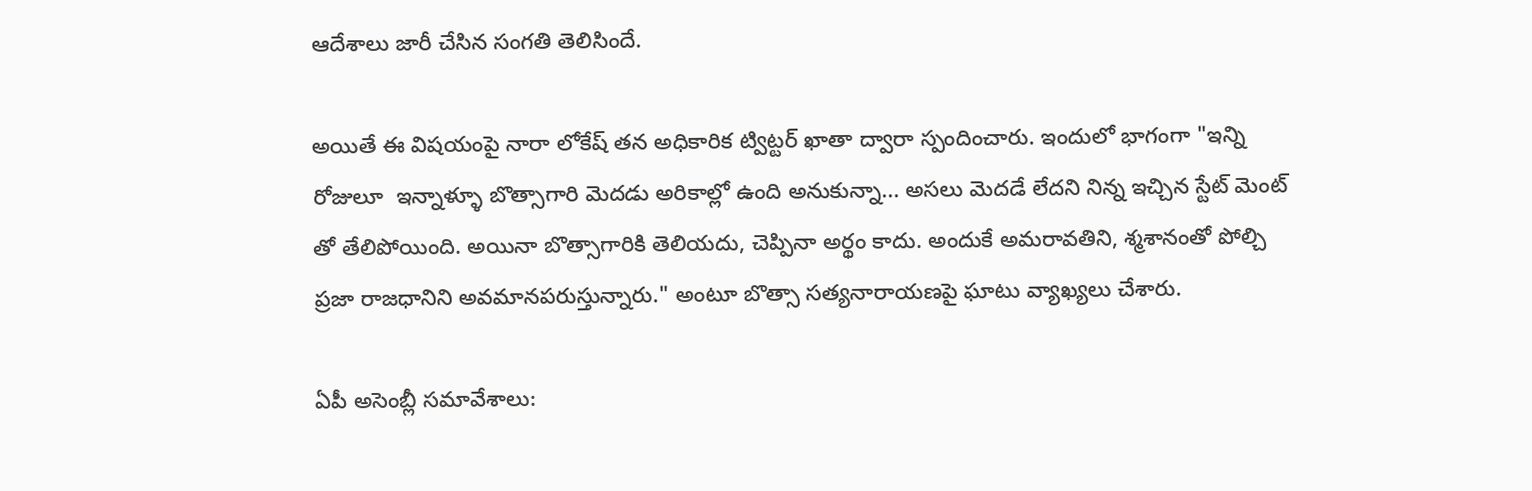ఆదేశాలు జారీ చేసిన సంగతి తెలిసిందే.

అయితే ఈ విషయంపై నారా లోకేష్ తన అధికారిక ట్విట్టర్ ఖాతా ద్వారా స్పందించారు. ఇందులో భాగంగా "ఇన్ని రోజులూ  ఇన్నాళ్ళూ బొత్సాగారి మెదడు అరికాల్లో ఉంది అనుకున్నా... అసలు మెదడే లేదని నిన్న ఇచ్చిన స్టేట్ మెంట్ తో తేలిపోయింది. అయినా బొత్సాగారికి తెలియదు, చెప్పినా అర్థం కాదు. అందుకే అమరావతిని, శ్మశానంతో పోల్చి ప్రజా రాజధానిని అవమానపరుస్తున్నారు." అంటూ బొత్సా సత్యనారాయణపై ఘాటు వ్యాఖ్యలు చేశారు.

ఏపీ అసెంబ్లీ సమావేశాలు: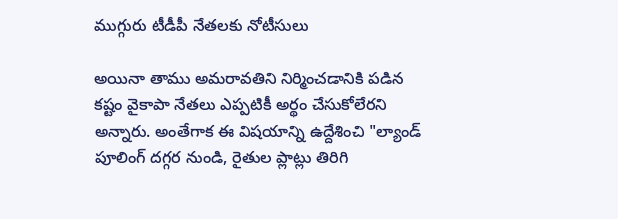ముగ్గురు టీడీపీ నేతలకు నోటీసులు

అయినా తాము అమరావతిని నిర్మించడానికి పడిన కష్టం వైకాపా నేతలు ఎప్పటికీ అర్థం చేసుకోలేరని అన్నారు. అంతేగాక ఈ విషయాన్ని ఉద్దేశించి "ల్యాండ్ పూలింగ్ దగ్గర నుండి, రైతుల ప్లాట్లు తిరిగి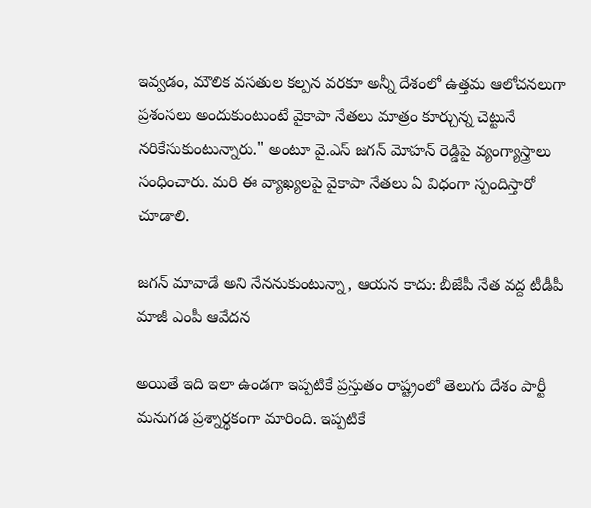ఇవ్వడం, మౌలిక వసతుల కల్పన వరకూ అన్నీ దేశంలో ఉత్తమ ఆలోచనలుగా ప్రశంసలు అందుకుంటుంటే వైకాపా నేతలు మాత్రం కూర్చున్న చెట్టునే నరికేసుకుంటున్నారు." అంటూ వై.ఎస్ జగన్ మోహన్ రెడ్డిపై వ్యంగ్యాస్త్రాలు సంధించారు. మరి ఈ వ్యాఖ్యలపై వైకాపా నేతలు ఏ విధంగా స్పందిస్తారో  చూడాలి.

జగన్ మావాడే అని నేననుకుంటున్నా, ఆయన కాదు: బీజేపీ నేత వద్ద టీడీపీ మాజీ ఎంపీ ఆవేదన

అయితే ఇది ఇలా ఉండగా ఇప్పటికే ప్రస్తుతం రాష్ట్రంలో తెలుగు దేశం పార్టీ మనుగడ ప్రశ్నార్థకంగా మారింది. ఇప్పటికే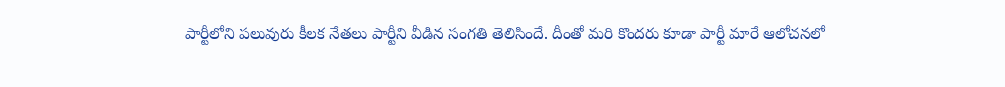పార్టీలోని పలువురు కీలక నేతలు పార్టీని వీడిన సంగతి తెలిసిందే. దీంతో మరి కొందరు కూడా పార్టీ మారే ఆలోచనలో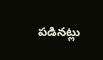పడినట్లు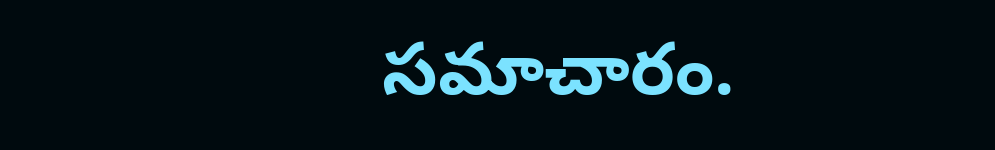సమాచారం.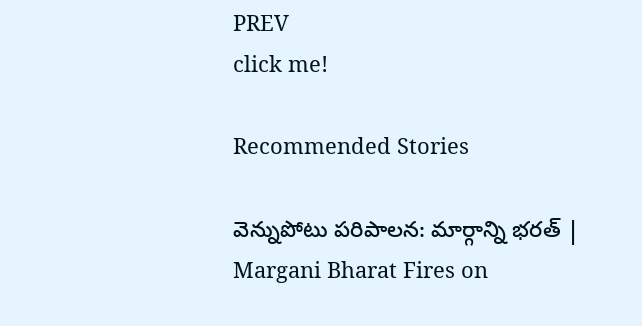PREV
click me!

Recommended Stories

వెన్నుపోటు పరిపాలన: మార్గాన్ని భరత్ | Margani Bharat Fires on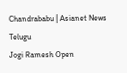Chandrababu | Asianet News Telugu
Jogi Ramesh Open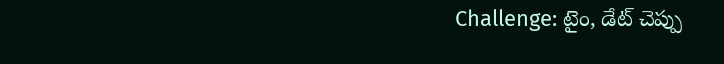Challenge: టైం, డేట్ చెప్పు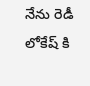నేను రెడీ లోకేష్ కి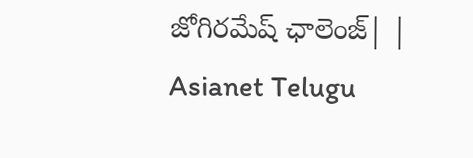జోగిరమేష్ ఛాలెంజ్| | Asianet Telugu